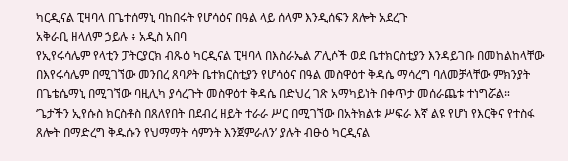ካርዲናል ፒዛባላ በጌተሰማኒ ባከበሩት የሆሳዕና በዓል ላይ ሰላም እንዲሰፍን ጸሎት አደረጉ
አቅራቢ ዘላለም ኃይሉ ፥ አዲስ አበባ
የኢየሩሳሌም የላቲን ፓትርያርክ ብጹዕ ካርዲናል ፒዛባላ በእስራኤል ፖሊሶች ወደ ቤተክርስቲያን እንዳይገቡ በመከልከላቸው በእየሩሳሌም በሚገኘው መንበረ ጸባዖት ቤተክርስቲያን የሆሳዕና በዓል መስዋዕተ ቅዳሴ ማሳረግ ባለመቻላቸው ምክንያት በጌቴሴማኒ በሚገኘው ባዚሊካ ያሳረጉት መስዋዕተ ቅዳሴ በድህረ ገጽ አማካይነት በቀጥታ መሰራጨቱ ተነግሯል።
‘ጌታችን ኢየሱስ ክርስቶስ በጸለየበት በደብረ ዘይት ተራራ ሥር በሚገኘው በአትክልቱ ሥፍራ እኛ ልዩ የሆነ የእርቅና የተስፋ ጸሎት በማድረግ ቅዱሱን የህማማት ሳምንት እንጀምራለን’ ያሉት ብፁዕ ካርዲናል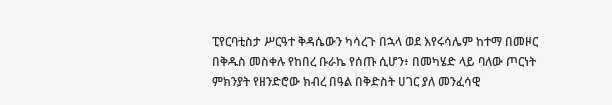ፒየርባቲስታ ሥርዓተ ቅዳሴውን ካሳረጉ በኋላ ወደ እየሩሳሌም ከተማ በመዞር በቅዱስ መስቀሉ የከበረ ቡራኬ የሰጡ ሲሆን፥ በመካሄድ ላይ ባለው ጦርነት ምክንያት የዘንድሮው ክብረ በዓል በቅድስት ሀገር ያለ መንፈሳዊ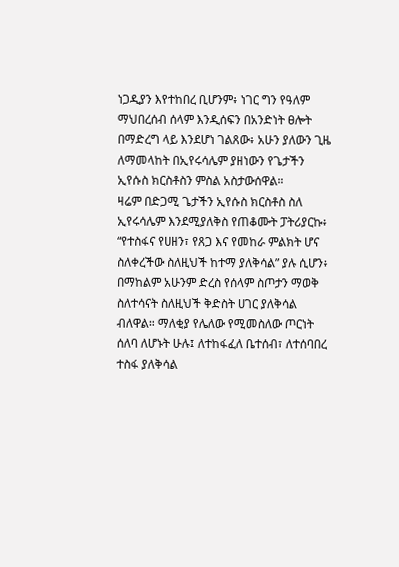ነጋዲያን እየተከበረ ቢሆንም፥ ነገር ግን የዓለም ማህበረሰብ ሰላም እንዲሰፍን በአንድነት ፀሎት በማድረግ ላይ እንደሆነ ገልጸው፥ አሁን ያለውን ጊዜ ለማመላከት በኢየሩሳሌም ያዘነውን የጌታችን ኢየሱስ ክርስቶስን ምስል አስታውሰዋል።
ዛሬም በድጋሚ ጌታችን ኢየሱስ ክርስቶስ ስለ ኢየሩሳሌም እንደሚያለቅስ የጠቆሙት ፓትሪያርኩ፥ “የተስፋና የሀዘን፣ የጸጋ እና የመከራ ምልክት ሆና ስለቀረችው ስለዚህች ከተማ ያለቅሳል” ያሉ ሲሆን፥ በማከልም አሁንም ድረስ የሰላም ስጦታን ማወቅ ስለተሳናት ስለዚህች ቅድስት ሀገር ያለቅሳል ብለዋል። ማለቂያ የሌለው የሚመስለው ጦርነት ሰለባ ለሆኑት ሁሉ፤ ለተከፋፈለ ቤተሰብ፣ ለተሰባበረ ተስፋ ያለቅሳል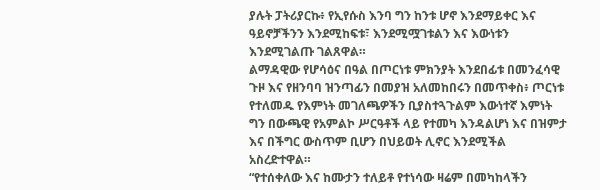ያሉት ፓትሪያርኩ፥ የኢየሱስ እንባ ግን ከንቱ ሆኖ እንደማይቀር እና ዓይኖቻችንን እንደሚከፍቱ፣ እንደሚሟገቱልን እና እውነቱን እንደሚገልጡ ገልጸዋል።
ልማዳዊው የሆሳዕና በዓል በጦርነቱ ምክንያት እንደበፊቱ በመንፈሳዊ ጉዞ እና የዘንባባ ዝንጣፊን በመያዝ አለመከበሩን በመጥቀስ፥ ጦርነቱ የተለመዱ የእምነት መገለጫዎችን ቢያስተጓጉልም እውነተኛ እምነት ግን በውጫዊ የአምልኮ ሥርዓቶች ላይ የተመካ እንዳልሆነ እና በዝምታ እና በችግር ውስጥም ቢሆን በህይወት ሊኖር እንደሚችል አስረድተዋል።
“የተሰቀለው እና ከሙታን ተለይቶ የተነሳው ዛሬም በመካከላችን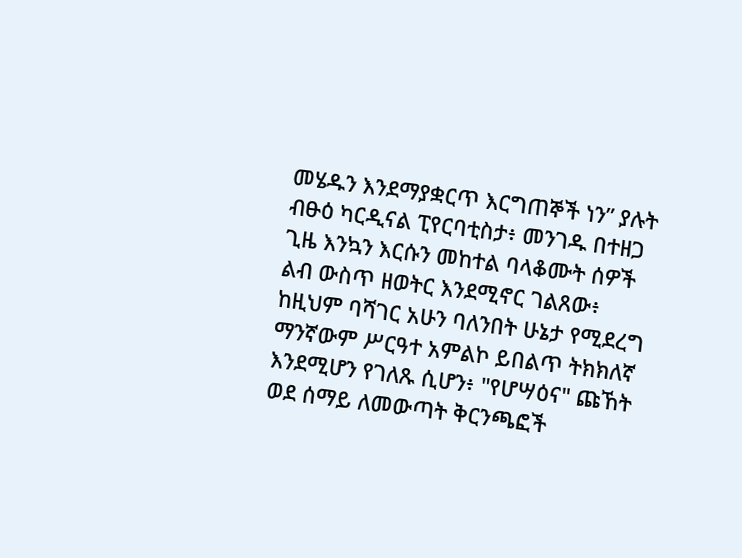መሄዱን እንደማያቋርጥ እርግጠኞች ነን” ያሉት ብፁዕ ካርዲናል ፒየርባቲስታ፥ መንገዱ በተዘጋ ጊዜ እንኳን እርሱን መከተል ባላቆሙት ሰዎች ልብ ውስጥ ዘወትር እንደሚኖር ገልጸው፥ ከዚህም ባሻገር አሁን ባለንበት ሁኔታ የሚደረግ ማንኛውም ሥርዓተ አምልኮ ይበልጥ ትክክለኛ እንደሚሆን የገለጹ ሲሆን፥ "የሆሣዕና" ጩኸት ወደ ሰማይ ለመውጣት ቅርንጫፎች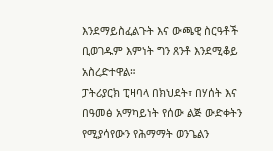እንደማይስፈልጉት እና ውጫዊ ስርዓቶች ቢወገዱም እምነት ግን ጸንቶ እንደሚቆይ አስረድተዋል።
ፓትሪያርክ ፒዛባላ በክህደት፣ በሃሰት እና በዓመፅ አማካይነት የሰው ልጅ ውድቀትን የሚያሳየውን የሕማማት ወንጌልን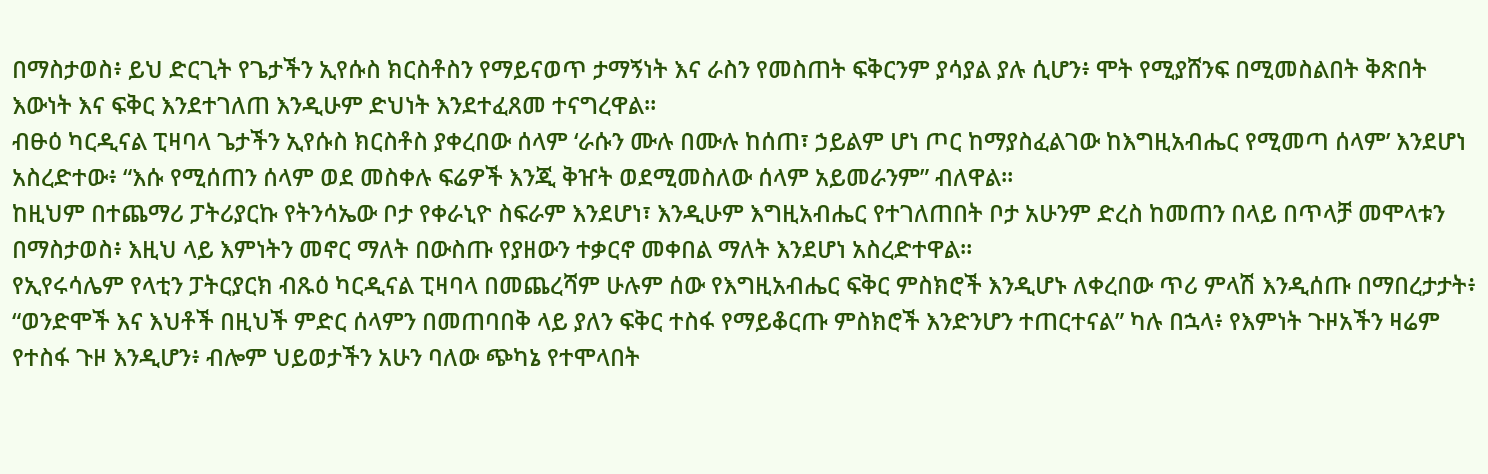በማስታወስ፥ ይህ ድርጊት የጌታችን ኢየሱስ ክርስቶስን የማይናወጥ ታማኝነት እና ራስን የመስጠት ፍቅርንም ያሳያል ያሉ ሲሆን፥ ሞት የሚያሸንፍ በሚመስልበት ቅጽበት እውነት እና ፍቅር እንደተገለጠ እንዲሁም ድህነት እንደተፈጸመ ተናግረዋል።
ብፁዕ ካርዲናል ፒዛባላ ጌታችን ኢየሱስ ክርስቶስ ያቀረበው ሰላም ‘ራሱን ሙሉ በሙሉ ከሰጠ፣ ኃይልም ሆነ ጦር ከማያስፈልገው ከእግዚአብሔር የሚመጣ ሰላም’ እንደሆነ አስረድተው፥ “እሱ የሚሰጠን ሰላም ወደ መስቀሉ ፍሬዎች እንጂ ቅዠት ወደሚመስለው ሰላም አይመራንም” ብለዋል።
ከዚህም በተጨማሪ ፓትሪያርኩ የትንሳኤው ቦታ የቀራኒዮ ስፍራም እንደሆነ፣ እንዲሁም እግዚአብሔር የተገለጠበት ቦታ አሁንም ድረስ ከመጠን በላይ በጥላቻ መሞላቱን በማስታወስ፥ እዚህ ላይ እምነትን መኖር ማለት በውስጡ የያዘውን ተቃርኖ መቀበል ማለት እንደሆነ አስረድተዋል።
የኢየሩሳሌም የላቲን ፓትርያርክ ብጹዕ ካርዲናል ፒዛባላ በመጨረሻም ሁሉም ሰው የእግዚአብሔር ፍቅር ምስክሮች እንዲሆኑ ለቀረበው ጥሪ ምላሽ እንዲሰጡ በማበረታታት፥ “ወንድሞች እና እህቶች በዚህች ምድር ሰላምን በመጠባበቅ ላይ ያለን ፍቅር ተስፋ የማይቆርጡ ምስክሮች እንድንሆን ተጠርተናል” ካሉ በኋላ፥ የእምነት ጉዞአችን ዛሬም የተስፋ ጉዞ እንዲሆን፥ ብሎም ህይወታችን አሁን ባለው ጭካኔ የተሞላበት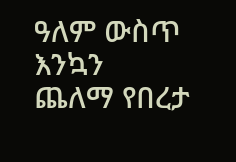ዓለም ውስጥ እንኳን ጨለማ የበረታ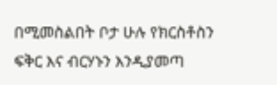በሚመስልበት ቦታ ሁሉ የክርስቶስን ፍቅር እና ብርሃኑን እንዲያመጣ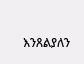እንጸልያለን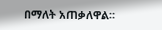በማለት አጠቃለዋል።